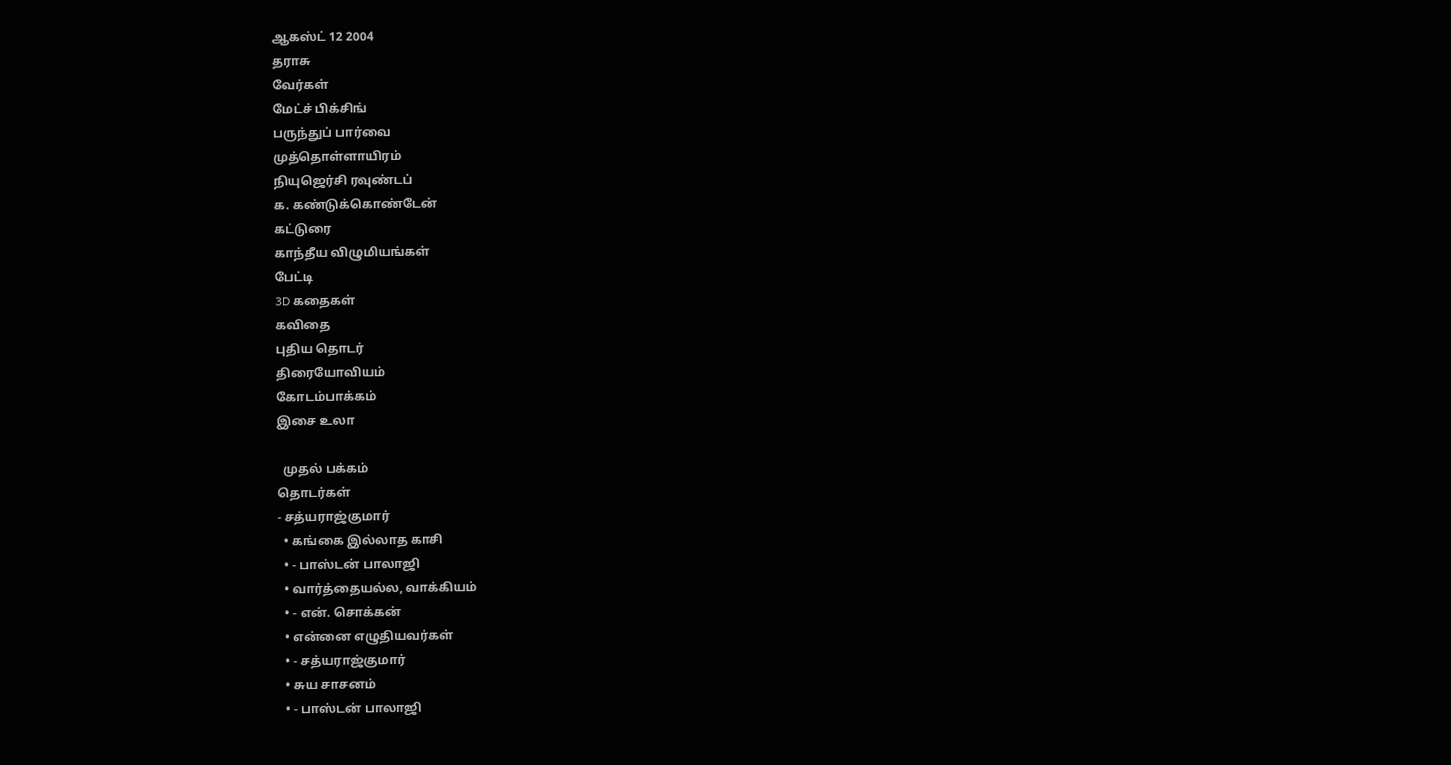ஆகஸ்ட் 12 2004
தராசு
வேர்கள்
மேட்ச் பிக்சிங்
பருந்துப் பார்வை
முத்தொள்ளாயிரம்
நியுஜெர்சி ரவுண்டப்
க. கண்டுக்கொண்டேன்
கட்டுரை
காந்தீய விழுமியங்கள்
பேட்டி
3D கதைகள்
கவிதை
புதிய தொடர்
திரையோவியம்
கோடம்பாக்கம்
இசை உலா

  முதல் பக்கம்
தொடர்கள்
- சத்யராஜ்குமார்
  • கங்கை இல்லாத காசி
  • - பாஸ்டன் பாலாஜி
  • வார்த்தையல்ல, வாக்கியம்
  • - என். சொக்கன்
  • என்னை எழுதியவர்கள்
  • - சத்யராஜ்குமார்
  • சுய சாசனம்
  • - பாஸ்டன் பாலாஜி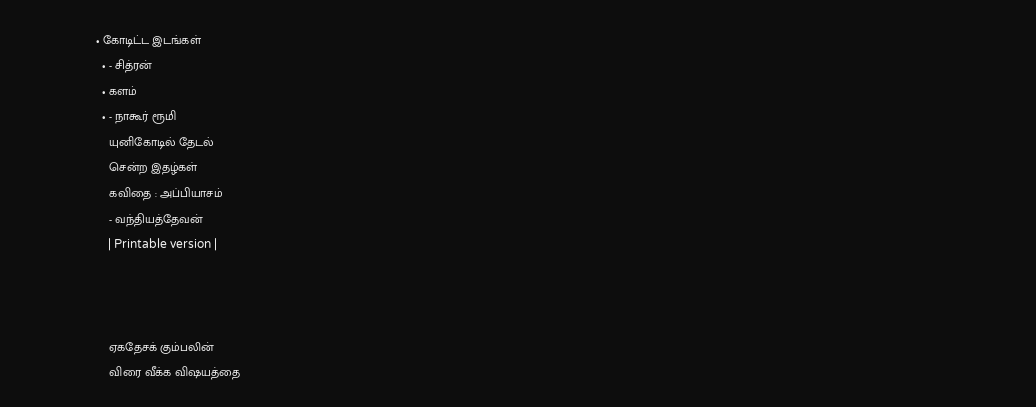• கோடிட்ட இடங்கள்
  • - சித்ரன்
  • களம்
  • - நாகூர் ரூமி
    யுனிகோடில் தேடல்
    சென்ற இதழ்கள்
    கவிதை : அப்பியாசம்
    - வந்தியத்தேவன்
    | Printable version |



    ஏகதேசக் கும்பலின்
    விரை வீக்க விஷயத்தை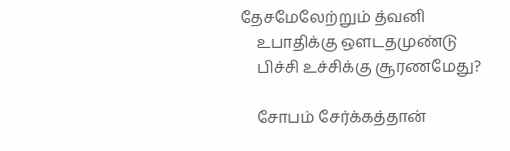தேசமேலேற்றும் த்வனி
    உபாதிக்கு ஔடதமுண்டு
    பிச்சி உச்சிக்கு சூரணமேது?

    சோபம் சேர்க்கத்தான்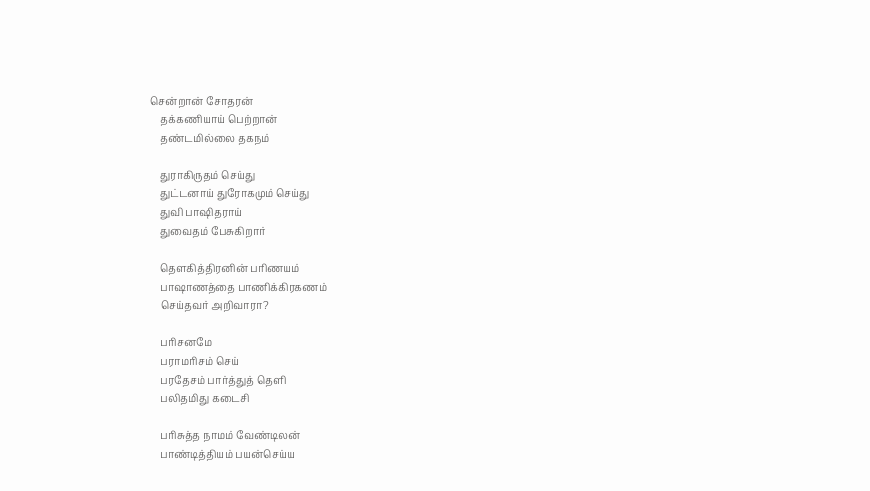சென்றான் சோதரன்
    தக்கணியாய் பெற்றான்
    தண்டமில்லை தகநம்

    துராகிருதம் செய்து
    துட்டனாய் துரோகமும் செய்து
    துவி பாஷிதராய்
    துவைதம் பேசுகிறார்

    தௌகித்திரனின் பரிணயம்
    பாஷாணத்தை பாணிக்கிரகணம்
    செய்தவர் அறிவாரா?

    பரிசனமே
    பராமரிசம் செய்
    பரதேசம் பார்த்துத் தெளி
    பலிதமிது கடைசி

    பரிசுத்த நாமம் வேண்டிலன்
    பாண்டித்தியம் பயன்செய்ய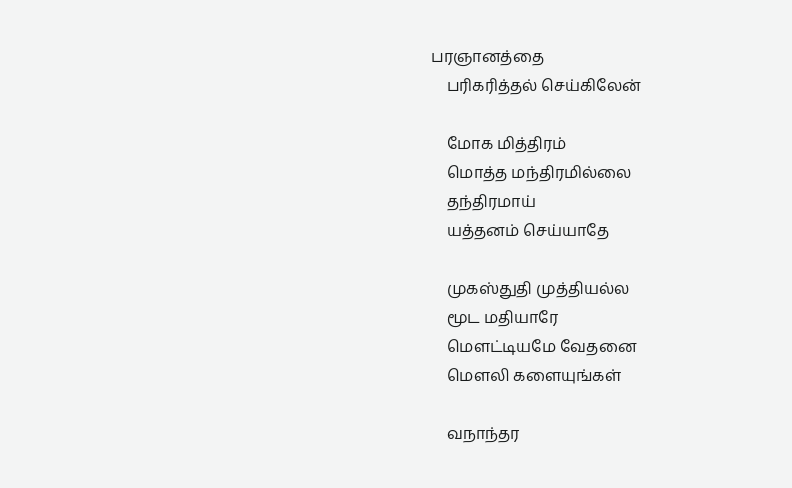பரஞானத்தை
    பரிகரித்தல் செய்கிலேன்

    மோக மித்திரம்
    மொத்த மந்திரமில்லை
    தந்திரமாய்
    யத்தனம் செய்யாதே

    முகஸ்துதி முத்தியல்ல
    மூட மதியாரே
    மௌட்டியமே வேதனை
    மௌலி களையுங்கள்

    வநாந்தர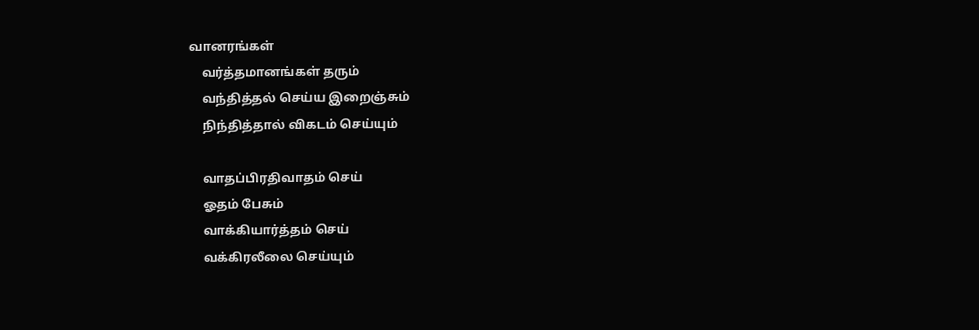வானரங்கள்
    வர்த்தமானங்கள் தரும்
    வந்தித்தல் செய்ய இறைஞ்சும்
    நிந்தித்தால் விகடம் செய்யும்

    வாதப்பிரதிவாதம் செய்
    ஓதம் பேசும்
    வாக்கியார்த்தம் செய்
    வக்கிரலீலை செய்யும்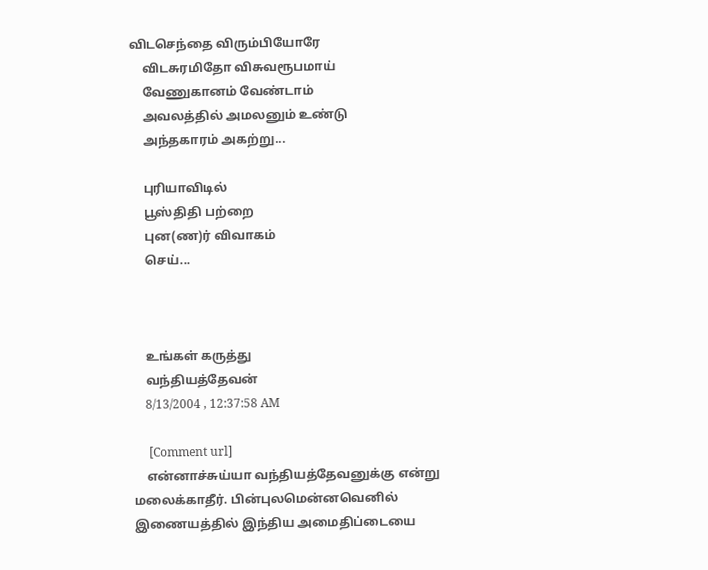விடசெந்தை விரும்பியோரே
    விடசுரமிதோ விசுவரூபமாய்
    வேணுகானம் வேண்டாம்
    அவலத்தில் அமலனும் உண்டு
    அந்தகாரம் அகற்று...

    புரியாவிடில்
    பூஸ்திதி பற்றை
    புன(ண)ர் விவாகம்
    செய்...



    உங்கள் கருத்து
    வந்தியத்தேவன்
    8/13/2004 , 12:37:58 AM

     [Comment url]
    என்னாச்சுய்யா வந்தியத்தேவனுக்கு என்று மலைக்காதீர். பின்புலமென்னவெனில் இணையத்தில் இந்திய அமைதிப்டையை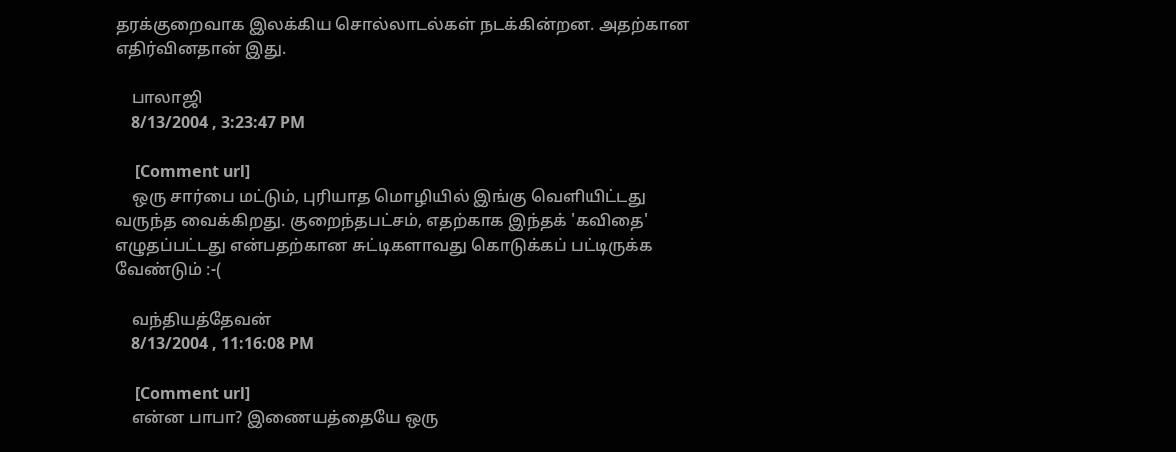தரக்குறைவாக இலக்கிய சொல்லாடல்கள் நடக்கின்றன. அதற்கான எதிர்வினதான் இது.

    பாலாஜி
    8/13/2004 , 3:23:47 PM

     [Comment url]
    ஒரு சார்பை மட்டும், புரியாத மொழியில் இங்கு வெளியிட்டது வருந்த வைக்கிறது. குறைந்தபட்சம், எதற்காக இந்தக் 'கவிதை' எழுதப்பட்டது என்பதற்கான சுட்டிகளாவது கொடுக்கப் பட்டிருக்க வேண்டும் :-(

    வந்தியத்தேவன்
    8/13/2004 , 11:16:08 PM

     [Comment url]
    என்ன பாபா? இணையத்தையே ஒரு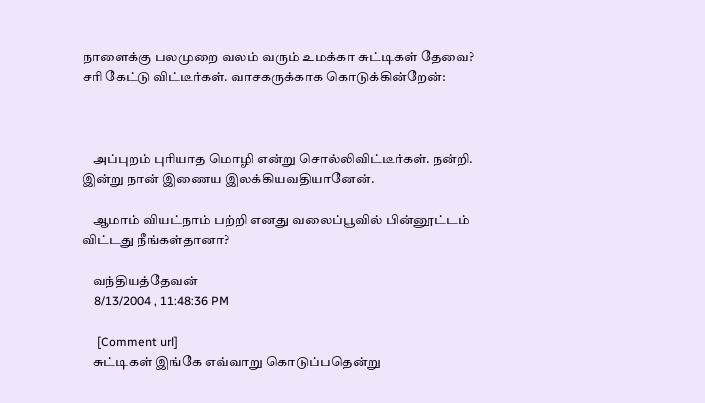நாளைக்கு பலமுறை வலம் வரும் உமக்கா சுட்டிகள் தேவை? சரி கேட்டு விட்டீர்கள். வாசகருக்காக கொடுக்கின்றேன்:



    அப்புறம் புரியாத மொழி என்று சொல்லிவிட்டீர்கள். நன்றி. இன்று நான் இணைய இலக்கியவதியானேன்.

    ஆமாம் வியட்நாம் பற்றி எனது வலைப்பூவில் பின்னூட்டம் விட்டது நீங்கள்தானா?

    வந்தியத்தேவன்
    8/13/2004 , 11:48:36 PM

     [Comment url]
    சுட்டிகள் இங்கே எவ்வாறு கொடுப்பதென்று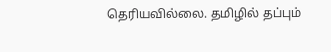தெரியவில்லை. தமிழில் தப்பும்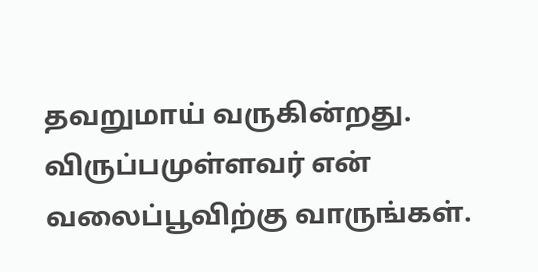தவறுமாய் வருகின்றது. விருப்பமுள்ளவர் என் வலைப்பூவிற்கு வாருங்கள்.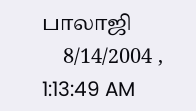பாலாஜி
    8/14/2004 , 1:13:49 AM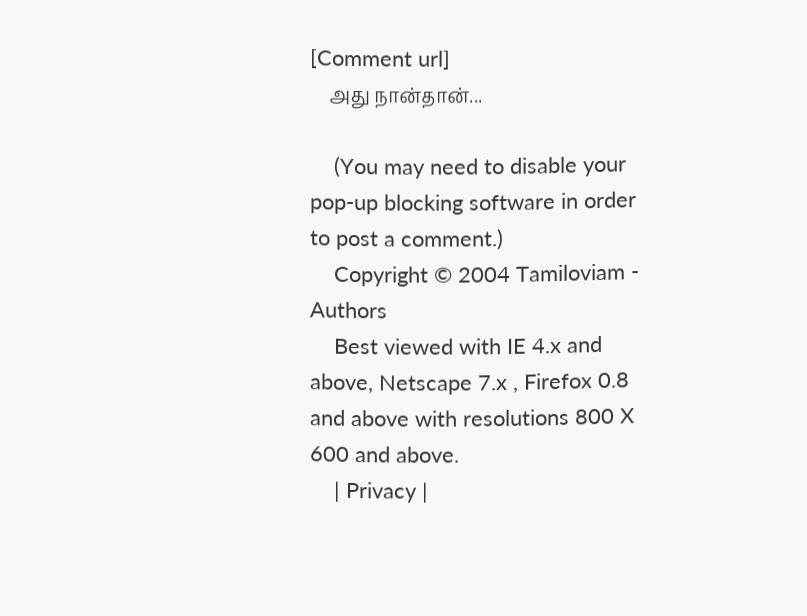[Comment url]
    அது நான்தான்...

    (You may need to disable your pop-up blocking software in order to post a comment.)
    Copyright © 2004 Tamiloviam - Authors
    Best viewed with IE 4.x and above, Netscape 7.x , Firefox 0.8 and above with resolutions 800 X 600 and above.
    | Privacy |